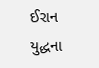ઈરાન યુદ્ધના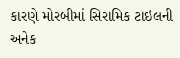કારણે મોરબીમાં સિરામિક ટાઇલની અનેક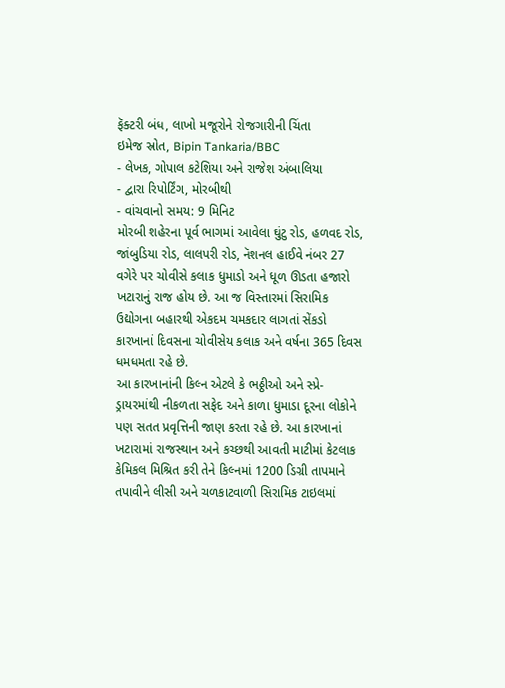ફૅક્ટરી બંધ, લાખો મજૂરોને રોજગારીની ચિંતા
ઇમેજ સ્રોત, Bipin Tankaria/BBC
- લેખક, ગોપાલ કટેશિયા અને રાજેશ અંબાલિયા
- દ્વારા રિપોર્ટિંગ, મોરબીથી
- વાંચવાનો સમય: 9 મિનિટ
મોરબી શહેરના પૂર્વ ભાગમાં આવેલા ઘુંટુ રોડ, હળવદ રોડ, જાંબુડિયા રોડ, લાલપરી રોડ, નૅશનલ હાઈવે નંબર 27 વગેરે પર ચોવીસે કલાક ધુમાડો અને ધૂળ ઊડતા હજારો ખટારાનું રાજ હોય છે. આ જ વિસ્તારમાં સિરામિક ઉદ્યોગના બહારથી એકદમ ચમકદાર લાગતાં સેંકડો કારખાનાં દિવસના ચોવીસેય કલાક અને વર્ષના 365 દિવસ ધમધમતા રહે છે.
આ કારખાનાંની કિલ્ન એટલે કે ભઠ્ઠીઓ અને સ્પ્રે-ડ્રાયરમાંથી નીકળતા સફેદ અને કાળા ધુમાડા દૂરના લોકોને પણ સતત પ્રવૃત્તિની જાણ કરતા રહે છે. આ કારખાનાં ખટારામાં રાજસ્થાન અને કચ્છથી આવતી માટીમાં કેટલાક કેમિકલ મિશ્રિત કરી તેને કિલ્નમાં 1200 ડિગ્રી તાપમાને તપાવીને લીસી અને ચળકાટવાળી સિરામિક ટાઇલમાં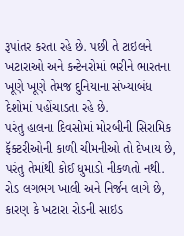રૂપાંતર કરતા રહે છે. પછી તે ટાઇલને ખટારાઓ અને કન્ટેનરોમાં ભરીને ભારતના ખૂણે ખૂણે તેમજ દુનિયાના સંખ્યાબંધ દેશોમાં પહોંચાડતા રહે છે.
પરંતુ હાલના દિવસોમાં મોરબીની સિરામિક ફૅક્ટરીઓની કાળી ચીમનીઓ તો દેખાય છે, પરંતુ તેમાંથી કોઈ ધુમાડો નીકળતો નથી. રોડ લગભગ ખાલી અને નિર્જન લાગે છે, કારણ કે ખટારા રોડની સાઇડ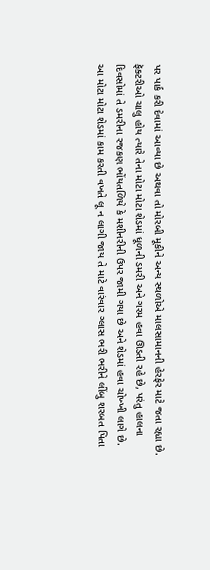પર પાર્ક કરી દેવામાં આવ્યા છે અથવા તો મોરબી મૂકીને અન્ય સ્થળોએ માલસામાનની હેરફેર માટે જતા રહ્યા છે.
ફૅક્ટરીઓ ચાલુ હોય ત્યારે તેના મોટા મોટા શેડમાં ધૂળની ડમરી અને ગરમ હવા ઊડતી રહે છે, પરંતુ હાલના દિવસોમાં તે ડમરીના રજકણ ભોંયતળિયે કે મશીનરીની ઉપર જામી ગયા છે અને શેડમાં હવા ચોખ્ખી લાગે છે.
આ મોટા મોટા શેડમાં કામ કરતી વખતે લૂ ન લાગી જાય તે માટે વારંવાર ગ્લાસ ભરી ભરીને લીંબુ શરબત પિતા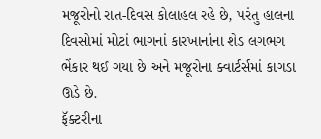મજૂરોનો રાત-દિવસ કોલાહલ રહે છે, પરંતુ હાલના દિવસોમાં મોટાં ભાગનાં કારખાનાંના શેડ લગભગ ભેંકાર થઈ ગયા છે અને મજૂરોના ક્વાર્ટર્સમાં કાગડા ઊડે છે.
ફૅક્ટરીના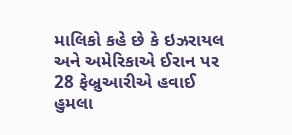માલિકો કહે છે કે ઇઝરાયલ અને અમેરિકાએ ઈરાન પર 28 ફેબ્રુઆરીએ હવાઈ હુમલા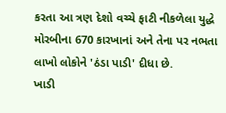કરતા આ ત્રણ દેશો વચ્ચે ફાટી નીકળેલા યુદ્ધે મોરબીના 670 કારખાનાં અને તેના પર નભતા લાખો લોકોને 'ઠંડા પાડી' દીધા છે.
ખાડી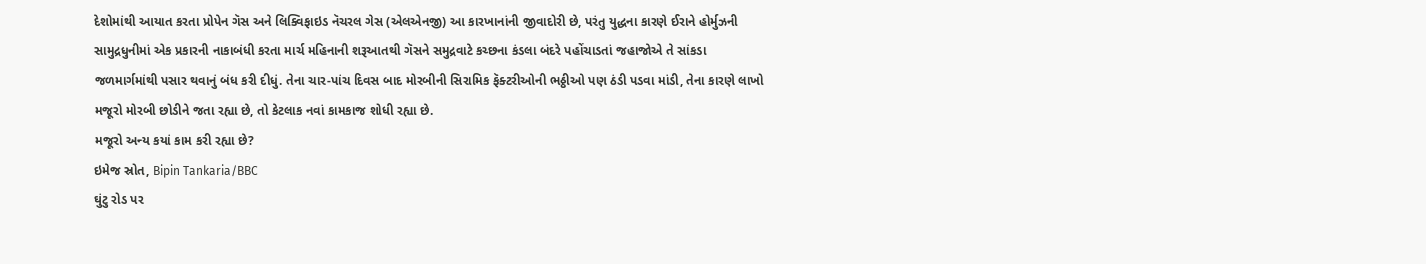દેશોમાંથી આયાત કરતા પ્રોપેન ગૅસ અને લિક્વિફાઇડ નૅચરલ ગેસ (એલએનજી) આ કારખાનાંની જીવાદોરી છે, પરંતુ યુદ્ધના કારણે ઈરાને હોર્મુઝની સામુદ્રધુનીમાં એક પ્રકારની નાકાબંધી કરતા માર્ચ મહિનાની શરૂઆતથી ગૅસને સમુદ્રવાટે કચ્છના કંડલા બંદરે પહોંચાડતાં જહાજોએ તે સાંકડા જળમાર્ગમાંથી પસાર થવાનું બંધ કરી દીધું. તેના ચાર-પાંચ દિવસ બાદ મોરબીની સિરામિક ફૅક્ટરીઓની ભઠ્ઠીઓ પણ ઠંડી પડવા માંડી, તેના કારણે લાખો મજૂરો મોરબી છોડીને જતા રહ્યા છે, તો કેટલાક નવાં કામકાજ શોધી રહ્યા છે.
મજૂરો અન્ય કયાં કામ કરી રહ્યા છે?
ઇમેજ સ્રોત, Bipin Tankaria/BBC
ઘુંટુ રોડ પર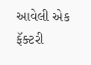આવેલી એક ફૅક્ટરી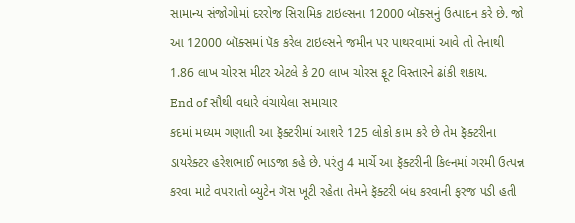સામાન્ય સંજોગોમાં દરરોજ સિરામિક ટાઇલ્સના 12000 બૉક્સનું ઉત્પાદન કરે છે. જો આ 12000 બૉક્સમાં પૅક કરેલ ટાઇલ્સને જમીન પર પાથરવામાં આવે તો તેનાથી 1.86 લાખ ચોરસ મીટર એટલે કે 20 લાખ ચોરસ ફૂટ વિસ્તારને ઢાંકી શકાય.
End of સૌથી વધારે વંચાયેલા સમાચાર
કદમાં મધ્યમ ગણાતી આ ફૅક્ટરીમાં આશરે 125 લોકો કામ કરે છે તેમ ફૅક્ટરીના ડાયરેક્ટર હરેશભાઈ ભાડજા કહે છે. પરંતુ 4 માર્ચે આ ફૅક્ટરીની કિલ્નમાં ગરમી ઉત્પન્ન કરવા માટે વપરાતો બ્યુટેન ગૅસ ખૂટી રહેતા તેમને ફૅક્ટરી બંધ કરવાની ફરજ પડી હતી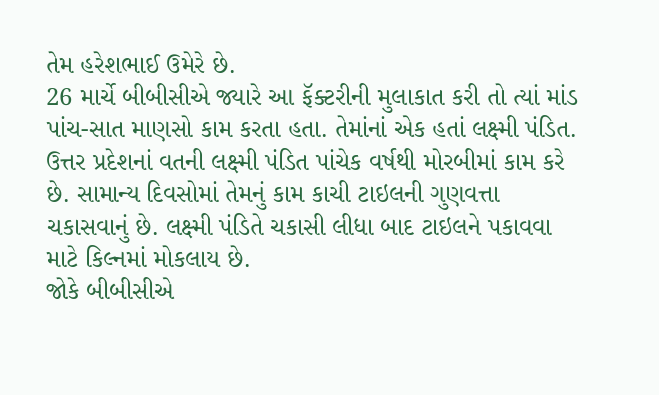તેમ હરેશભાઈ ઉમેરે છે.
26 માર્ચે બીબીસીએ જ્યારે આ ફૅક્ટરીની મુલાકાત કરી તો ત્યાં માંડ પાંચ-સાત માણસો કામ કરતા હતા. તેમાંનાં એક હતાં લક્ષ્મી પંડિત. ઉત્તર પ્રદેશનાં વતની લક્ષ્મી પંડિત પાંચેક વર્ષથી મોરબીમાં કામ કરે છે. સામાન્ય દિવસોમાં તેમનું કામ કાચી ટાઇલની ગુણવત્તા ચકાસવાનું છે. લક્ષ્મી પંડિતે ચકાસી લીધા બાદ ટાઇલને પકાવવા માટે કિલ્નમાં મોકલાય છે.
જોકે બીબીસીએ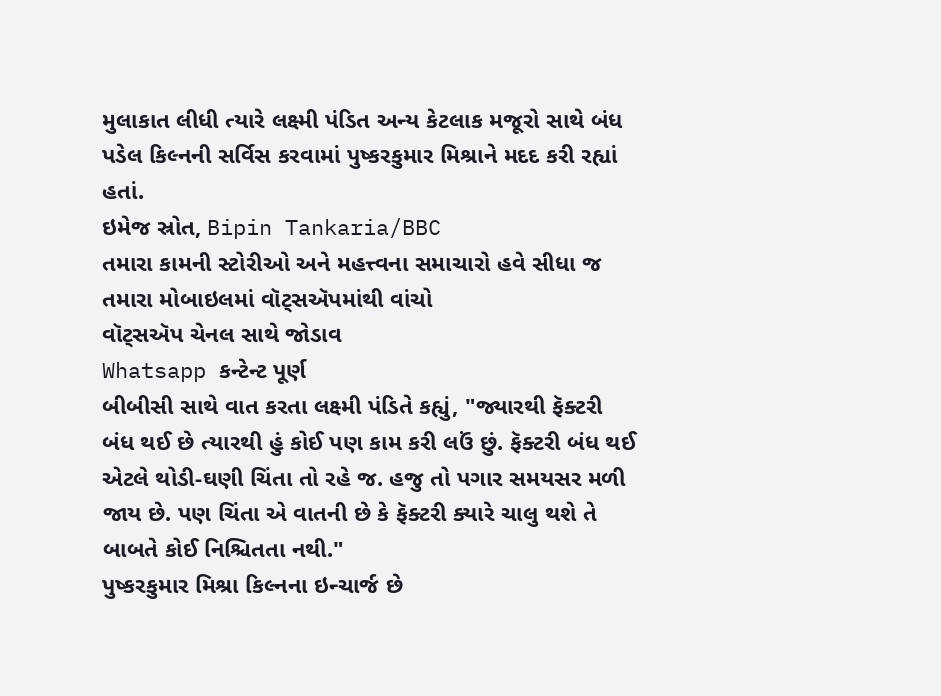મુલાકાત લીધી ત્યારે લક્ષ્મી પંડિત અન્ય કેટલાક મજૂરો સાથે બંધ પડેલ કિલ્નની સર્વિસ કરવામાં પુષ્કરકુમાર મિશ્રાને મદદ કરી રહ્યાં હતાં.
ઇમેજ સ્રોત, Bipin Tankaria/BBC
તમારા કામની સ્ટોરીઓ અને મહત્ત્વના સમાચારો હવે સીધા જ તમારા મોબાઇલમાં વૉટ્સઍપમાંથી વાંચો
વૉટ્સઍપ ચેનલ સાથે જોડાવ
Whatsapp કન્ટેન્ટ પૂર્ણ
બીબીસી સાથે વાત કરતા લક્ષ્મી પંડિતે કહ્યું, "જ્યારથી ફૅક્ટરી બંધ થઈ છે ત્યારથી હું કોઈ પણ કામ કરી લઉં છું. ફૅક્ટરી બંધ થઈ એટલે થોડી-ઘણી ચિંતા તો રહે જ. હજુ તો પગાર સમયસર મળી જાય છે. પણ ચિંતા એ વાતની છે કે ફૅક્ટરી ક્યારે ચાલુ થશે તે બાબતે કોઈ નિશ્ચિતતા નથી."
પુષ્કરકુમાર મિશ્રા કિલ્નના ઇન્ચાર્જ છે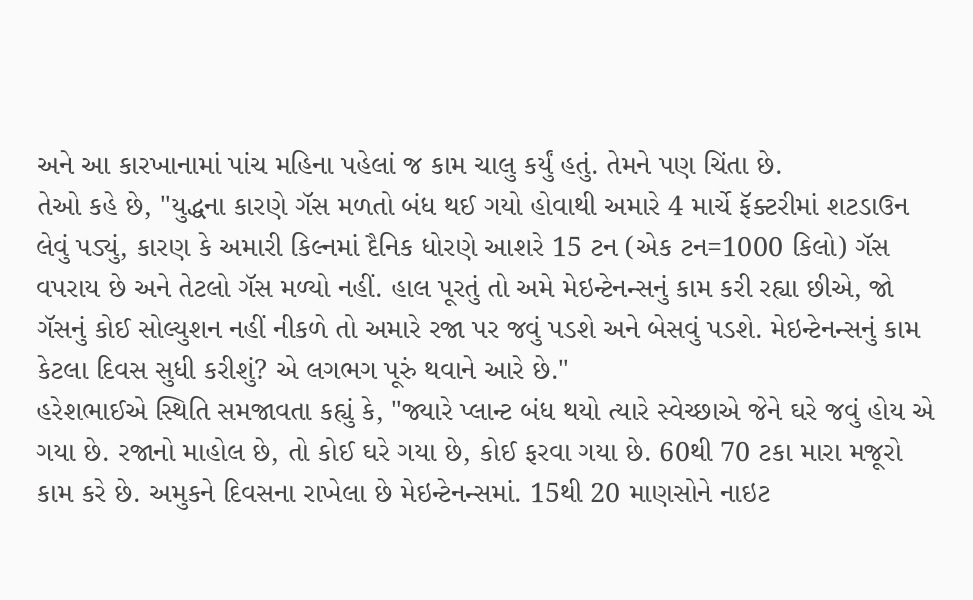અને આ કારખાનામાં પાંચ મહિના પહેલાં જ કામ ચાલુ કર્યું હતું. તેમને પણ ચિંતા છે.
તેઓ કહે છે, "યુદ્ધના કારણે ગૅસ મળતો બંધ થઈ ગયો હોવાથી અમારે 4 માર્ચે ફૅક્ટરીમાં શટડાઉન લેવું પડ્યું, કારણ કે અમારી કિલ્નમાં દૈનિક ધોરણે આશરે 15 ટન (એક ટન=1000 કિલો) ગૅસ વપરાય છે અને તેટલો ગૅસ મળ્યો નહીં. હાલ પૂરતું તો અમે મેઇન્ટેનન્સનું કામ કરી રહ્યા છીએ, જો ગૅસનું કોઈ સોલ્યુશન નહીં નીકળે તો અમારે રજા પર જવું પડશે અને બેસવું પડશે. મેઇન્ટેનન્સનું કામ કેટલા દિવસ સુધી કરીશું? એ લગભગ પૂરું થવાને આરે છે."
હરેશભાઈએ સ્થિતિ સમજાવતા કહ્યું કે, "જ્યારે પ્લાન્ટ બંધ થયો ત્યારે સ્વેચ્છાએ જેને ઘરે જવું હોય એ ગયા છે. રજાનો માહોલ છે, તો કોઈ ઘરે ગયા છે, કોઈ ફરવા ગયા છે. 60થી 70 ટકા મારા મજૂરો કામ કરે છે. અમુકને દિવસના રાખેલા છે મેઇન્ટેનન્સમાં. 15થી 20 માણસોને નાઇટ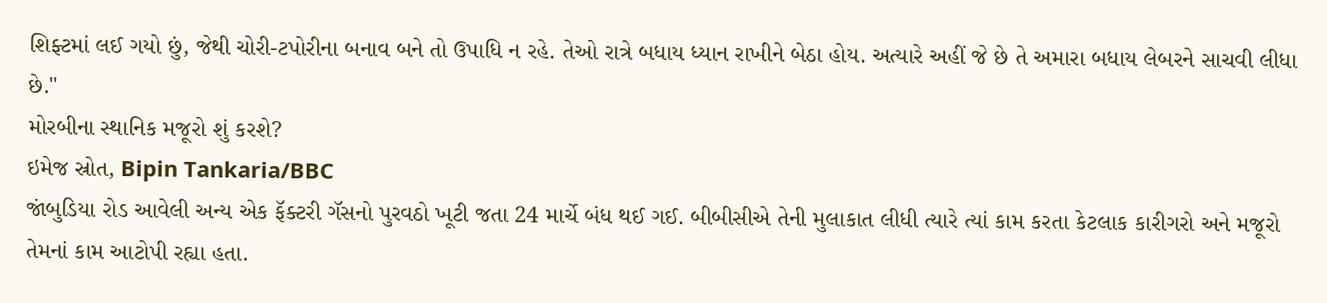શિફ્ટમાં લઈ ગયો છું, જેથી ચોરી-ટપોરીના બનાવ બને તો ઉપાધિ ન રહે. તેઓ રાત્રે બધાય ધ્યાન રાખીને બેઠા હોય. અત્યારે અહીં જે છે તે અમારા બધાય લેબરને સાચવી લીધા છે."
મોરબીના સ્થાનિક મજૂરો શું કરશે?
ઇમેજ સ્રોત, Bipin Tankaria/BBC
જાંબુડિયા રોડ આવેલી અન્ય એક ફૅક્ટરી ગૅસનો પુરવઠો ખૂટી જતા 24 માર્ચે બંધ થઈ ગઈ. બીબીસીએ તેની મુલાકાત લીધી ત્યારે ત્યાં કામ કરતા કેટલાક કારીગરો અને મજૂરો તેમનાં કામ આટોપી રહ્યા હતા.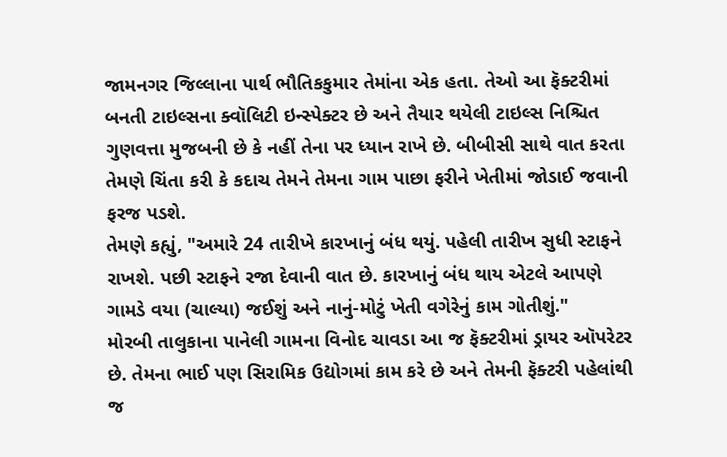જામનગર જિલ્લાના પાર્થ ભૌતિકકુમાર તેમાંના એક હતા. તેઓ આ ફૅક્ટરીમાં બનતી ટાઇલ્સના ક્વૉલિટી ઇન્સ્પેક્ટર છે અને તૈયાર થયેલી ટાઇલ્સ નિશ્ચિત ગુણવત્તા મુજબની છે કે નહીં તેના પર ધ્યાન રાખે છે. બીબીસી સાથે વાત કરતા તેમણે ચિંતા કરી કે કદાચ તેમને તેમના ગામ પાછા ફરીને ખેતીમાં જોડાઈ જવાની ફરજ પડશે.
તેમણે કહ્યું, "અમારે 24 તારીખે કારખાનું બંધ થયું. પહેલી તારીખ સુધી સ્ટાફને રાખશે. પછી સ્ટાફને રજા દેવાની વાત છે. કારખાનું બંધ થાય એટલે આપણે ગામડે વયા (ચાલ્યા) જઈશું અને નાનું-મોટું ખેતી વગેરેનું કામ ગોતીશું."
મોરબી તાલુકાના પાનેલી ગામના વિનોદ ચાવડા આ જ ફૅક્ટરીમાં ડ્રાયર ઑપરેટર છે. તેમના ભાઈ પણ સિરામિક ઉદ્યોગમાં કામ કરે છે અને તેમની ફૅક્ટરી પહેલાંથી જ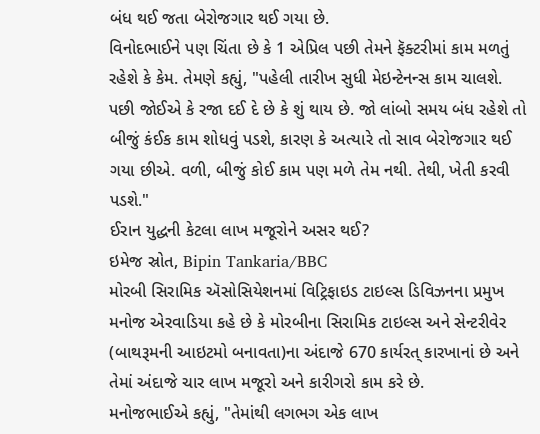બંધ થઈ જતા બેરોજગાર થઈ ગયા છે.
વિનોદભાઈને પણ ચિંતા છે કે 1 એપ્રિલ પછી તેમને ફૅક્ટરીમાં કામ મળતું રહેશે કે કેમ. તેમણે કહ્યું, "પહેલી તારીખ સુધી મેઇન્ટેનન્સ કામ ચાલશે. પછી જોઈએ કે રજા દઈ દે છે કે શું થાય છે. જો લાંબો સમય બંધ રહેશે તો બીજું કંઈક કામ શોધવું પડશે, કારણ કે અત્યારે તો સાવ બેરોજગાર થઈ ગયા છીએ. વળી, બીજું કોઈ કામ પણ મળે તેમ નથી. તેથી, ખેતી કરવી પડશે."
ઈરાન યુદ્ધની કેટલા લાખ મજૂરોને અસર થઈ?
ઇમેજ સ્રોત, Bipin Tankaria/BBC
મોરબી સિરામિક ઍસોસિયેશનમાં વિટ્રિફાઇડ ટાઇલ્સ ડિવિઝનના પ્રમુખ મનોજ એરવાડિયા કહે છે કે મોરબીના સિરામિક ટાઇલ્સ અને સેન્ટરીવેર (બાથરૂમની આઇટમો બનાવતા)ના અંદાજે 670 કાર્યરત્ કારખાનાં છે અને તેમાં અંદાજે ચાર લાખ મજૂરો અને કારીગરો કામ કરે છે.
મનોજભાઈએ કહ્યું, "તેમાંથી લગભગ એક લાખ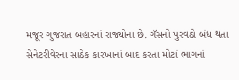મજૂર ગુજરાત બહારનાં રાજ્યોના છે. ગૅસનો પુરવઠો બંધ થતા સેનેટરીવેરના સાઠેક કારખાનાં બાદ કરતા મોટાં ભાગનાં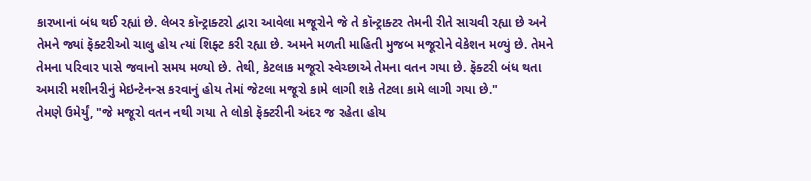કારખાનાં બંધ થઈ રહ્યાં છે. લેબર કૉન્ટ્રાક્ટરો દ્વારા આવેલા મજૂરોને જે તે કૉન્ટ્રાક્ટર તેમની રીતે સાચવી રહ્યા છે અને તેમને જ્યાં ફૅક્ટરીઓ ચાલુ હોય ત્યાં શિફ્ટ કરી રહ્યા છે. અમને મળતી માહિતી મુજબ મજૂરોને વેકેશન મળ્યું છે. તેમને તેમના પરિવાર પાસે જવાનો સમય મળ્યો છે. તેથી, કેટલાક મજૂરો સ્વેચ્છાએ તેમના વતન ગયા છે. ફૅક્ટરી બંધ થતા અમારી મશીનરીનું મેઇન્ટેનન્સ કરવાનું હોય તેમાં જેટલા મજૂરો કામે લાગી શકે તેટલા કામે લાગી ગયા છે."
તેમણે ઉમેર્યું, "જે મજૂરો વતન નથી ગયા તે લોકો ફૅક્ટરીની અંદર જ રહેતા હોય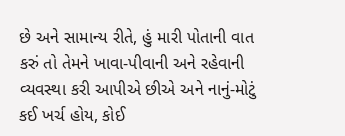છે અને સામાન્ય રીતે, હું મારી પોતાની વાત કરું તો તેમને ખાવા-પીવાની અને રહેવાની વ્યવસ્થા કરી આપીએ છીએ અને નાનું-મોટું કઈ ખર્ચ હોય, કોઈ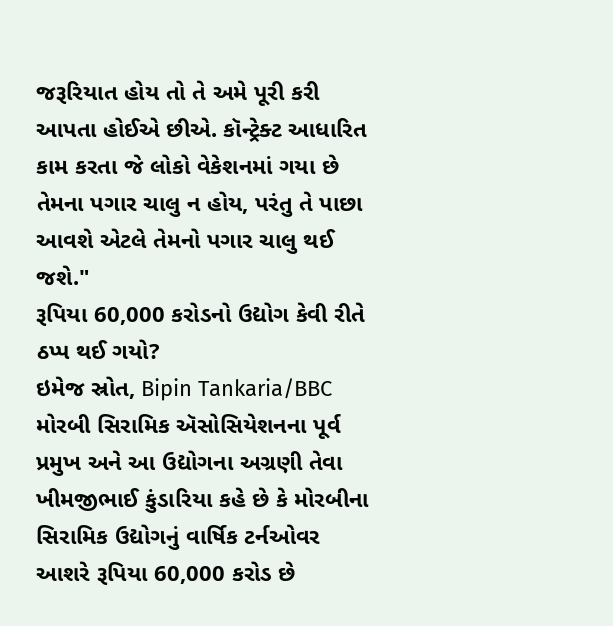જરૂરિયાત હોય તો તે અમે પૂરી કરી આપતા હોઈએ છીએ. કૉન્ટ્રેક્ટ આધારિત કામ કરતા જે લોકો વેકેશનમાં ગયા છે તેમના પગાર ચાલુ ન હોય, પરંતુ તે પાછા આવશે એટલે તેમનો પગાર ચાલુ થઈ જશે."
રૂપિયા 60,000 કરોડનો ઉદ્યોગ કેવી રીતે ઠપ્પ થઈ ગયો?
ઇમેજ સ્રોત, Bipin Tankaria/BBC
મોરબી સિરામિક ઍસોસિયેશનના પૂર્વ પ્રમુખ અને આ ઉદ્યોગના અગ્રણી તેવા ખીમજીભાઈ કુંડારિયા કહે છે કે મોરબીના સિરામિક ઉદ્યોગનું વાર્ષિક ટર્નઓવર આશરે રૂપિયા 60,000 કરોડ છે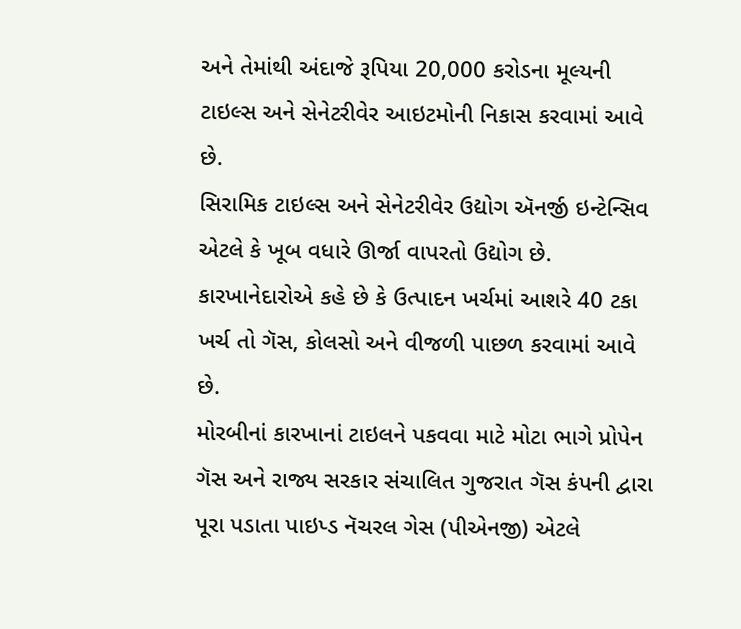અને તેમાંથી અંદાજે રૂપિયા 20,000 કરોડના મૂલ્યની ટાઇલ્સ અને સેનેટરીવેર આઇટમોની નિકાસ કરવામાં આવે છે.
સિરામિક ટાઇલ્સ અને સેનેટરીવેર ઉદ્યોગ ઍનર્જી ઇન્ટેન્સિવ એટલે કે ખૂબ વધારે ઊર્જા વાપરતો ઉદ્યોગ છે. કારખાનેદારોએ કહે છે કે ઉત્પાદન ખર્ચમાં આશરે 40 ટકા ખર્ચ તો ગૅસ, કોલસો અને વીજળી પાછળ કરવામાં આવે છે.
મોરબીનાં કારખાનાં ટાઇલને પકવવા માટે મોટા ભાગે પ્રોપેન ગૅસ અને રાજ્ય સરકાર સંચાલિત ગુજરાત ગૅસ કંપની દ્વારા પૂરા પડાતા પાઇપ્ડ નૅચરલ ગેસ (પીએનજી) એટલે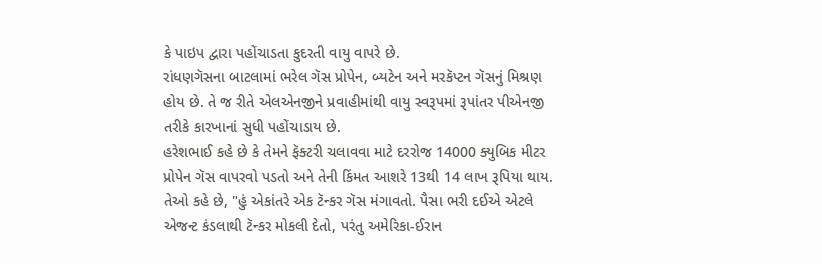કે પાઇપ દ્વારા પહોંચાડતા કુદરતી વાયુ વાપરે છે.
રાંધણગૅસના બાટલામાં ભરેલ ગૅસ પ્રોપેન, બ્યટેન અને મરકૅપ્ટન ગૅસનું મિશ્રણ હોય છે. તે જ રીતે એલએનજીને પ્રવાહીમાંથી વાયુ સ્વરૂપમાં રૂપાંતર પીએનજી તરીકે કારખાનાં સુધી પહોંચાડાય છે.
હરેશભાઈ કહે છે કે તેમને ફૅક્ટરી ચલાવવા માટે દરરોજ 14000 ક્યુબિક મીટર પ્રોપેન ગૅસ વાપરવો પડતો અને તેની કિંમત આશરે 13થી 14 લાખ રૂપિયા થાય.
તેઓ કહે છે, "હું એકાંતરે એક ટૅન્કર ગૅસ મંગાવતો. પૈસા ભરી દઈએ એટલે એજન્ટ કંડલાથી ટૅન્કર મોકલી દેતો, પરંતુ અમેરિકા-ઈરાન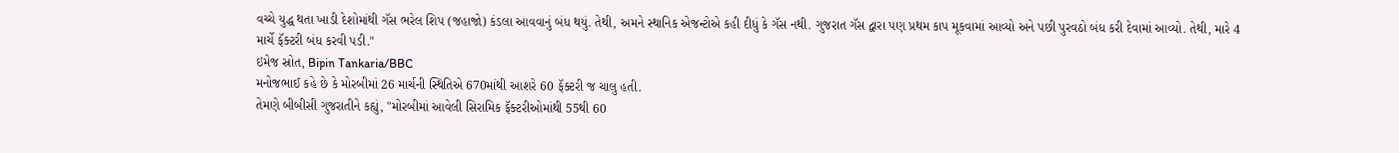વચ્ચે યુદ્ધ થતા ખાડી દેશોમાંથી ગૅસ ભરેલ શિપ (જહાજો) કંડલા આવવાનું બંધ થયું. તેથી, અમને સ્થાનિક એજન્ટોએ કહી દીધું કે ગૅસ નથી. ગુજરાત ગૅસ દ્વારા પણ પ્રથમ કાપ મૂકવામાં આવ્યો અને પછી પુરવઠો બંધ કરી દેવામાં આવ્યો. તેથી, મારે 4 માર્ચે ફૅક્ટરી બંધ કરવી પડી."
ઇમેજ સ્રોત, Bipin Tankaria/BBC
મનોજભાઈ કહે છે કે મોરબીમાં 26 માર્ચની સ્થિતિએ 670માંથી આશરે 60 ફૅક્ટરી જ ચાલુ હતી.
તેમણે બીબીસી ગુજરાતીને કહ્યું, "મોરબીમાં આવેલી સિરામિક ફૅક્ટરીઓમાંથી 55થી 60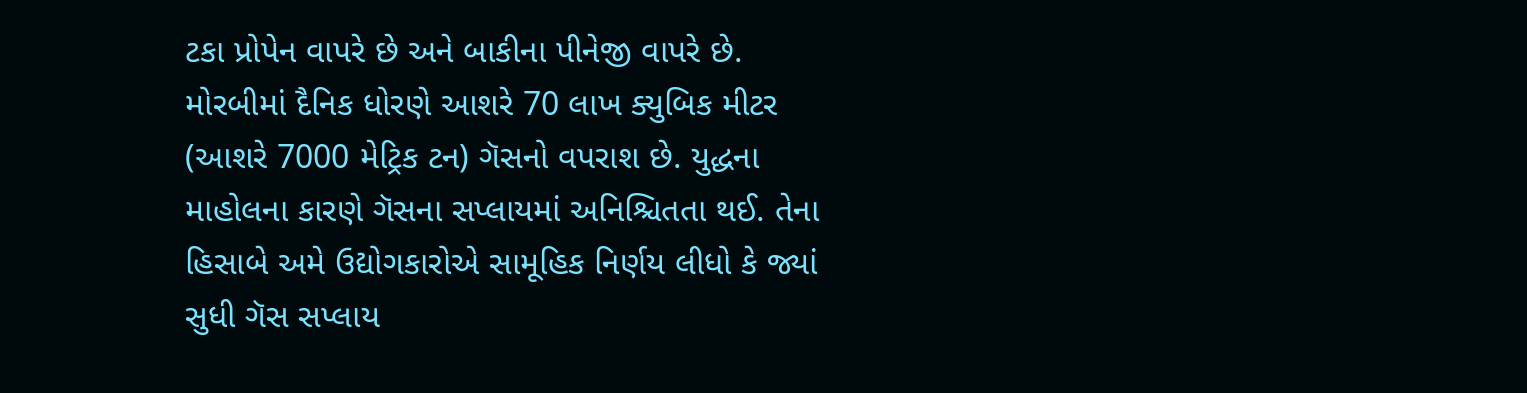ટકા પ્રોપેન વાપરે છે અને બાકીના પીનેજી વાપરે છે. મોરબીમાં દૈનિક ધોરણે આશરે 70 લાખ ક્યુબિક મીટર (આશરે 7000 મેટ્રિક ટન) ગૅસનો વપરાશ છે. યુદ્ધના માહોલના કારણે ગૅસના સપ્લાયમાં અનિશ્ચિતતા થઈ. તેના હિસાબે અમે ઉદ્યોગકારોએ સામૂહિક નિર્ણય લીધો કે જ્યાં સુધી ગૅસ સપ્લાય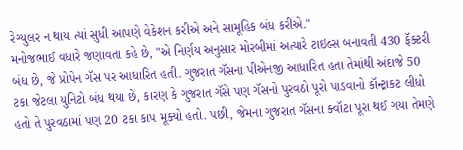રેગ્યુલર ન થાય ત્યાં સુધી આપણે વેકેશન કરીએ અને સામૂહિક બંધ કરીએ."
મનોજભાઈ વધારે જણાવતા કહે છે, "એ નિર્ણય અનુસાર મોરબીમાં અત્યારે ટાઇલ્સ બનાવતી 430 ફૅક્ટરી બંધ છે, જે પ્રોપેન ગૅસ પર આધારિત હતી. ગુજરાત ગૅસના પીએનજી આધારિત હતા તેમાંથી અંદાજે 50 ટકા જેટલા યુનિટો બંધ થયા છે, કારણ કે ગુજરાત ગૅસે પણ ગૅસનો પુરવઠો પૂરો પાડવાનો કૉન્ટ્રાકટ લીધો હતો તે પુરવઠામાં પણ 20 ટકા કાપ મૂક્યો હતો. પછી, જેમના ગુજરાત ગૅસના ક્વૉટા પૂરા થઈ ગયા તેમણે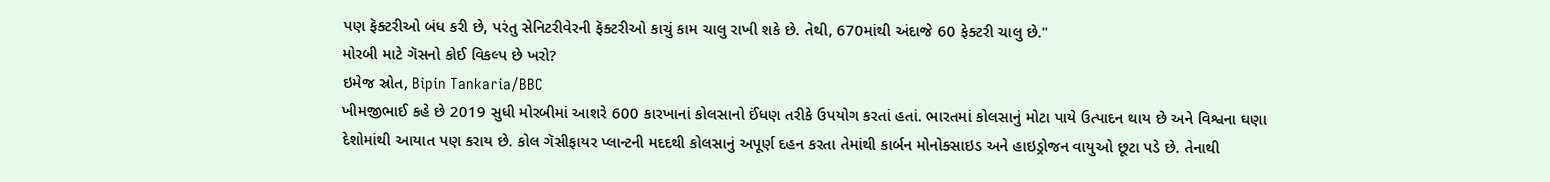પણ ફૅક્ટરીઓ બંધ કરી છે, પરંતુ સેનિટરીવેરની ફૅક્ટરીઓ કાચું કામ ચાલુ રાખી શકે છે. તેથી, 670માંથી અંદાજે 60 ફેક્ટરી ચાલુ છે."
મોરબી માટે ગૅસનો કોઈ વિકલ્પ છે ખરો?
ઇમેજ સ્રોત, Bipin Tankaria/BBC
ખીમજીભાઈ કહે છે 2019 સુધી મોરબીમાં આશરે 600 કારખાનાં કોલસાનો ઈંધણ તરીકે ઉપયોગ કરતાં હતાં. ભારતમાં કોલસાનું મોટા પાયે ઉત્પાદન થાય છે અને વિશ્વના ઘણા દેશોમાંથી આયાત પણ કરાય છે. કોલ ગૅસીફાયર પ્લાન્ટની મદદથી કોલસાનું અપૂર્ણ દહન કરતા તેમાંથી કાર્બન મોનોક્સાઇડ અને હાઇડ્રોજન વાયુઓ છૂટા પડે છે. તેનાથી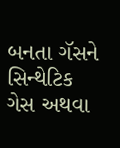બનતા ગૅસને સિન્થેટિક ગેસ અથવા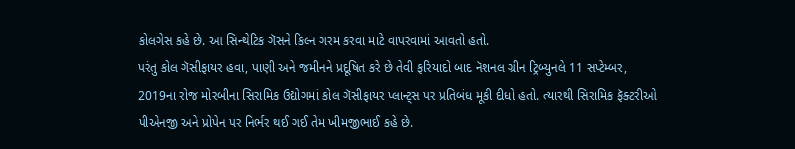કોલગેસ કહે છે. આ સિન્થેટિક ગૅસને કિલ્ન ગરમ કરવા માટે વાપરવામાં આવતો હતો.
પરંતુ કોલ ગૅસીફાયર હવા, પાણી અને જમીનને પ્રદૂષિત કરે છે તેવી ફરિયાદો બાદ નૅશનલ ગ્રીન ટ્રિબ્યુનલે 11 સપ્ટેમ્બર, 2019ના રોજ મોરબીના સિરામિક ઉદ્યોગમાં કોલ ગૅસીફાયર પ્લાન્ટ્સ પર પ્રતિબંધ મૂકી દીધો હતો. ત્યારથી સિરામિક ફૅક્ટરીઓ પીએનજી અને પ્રોપેન પર નિર્ભર થઈ ગઈ તેમ ખીમજીભાઈ કહે છે.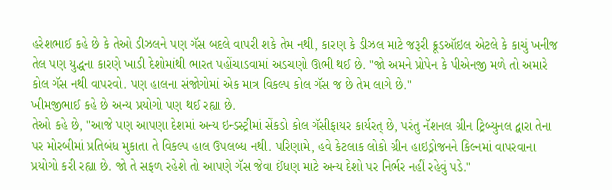હરેશભાઈ કહે છે કે તેઓ ડીઝલને પણ ગૅસ બદલે વાપરી શકે તેમ નથી, કારણ કે ડીઝલ માટે જરૂરી ક્રૂડઑઇલ એટલે કે કાચું ખનીજ તેલ પણ યુદ્ધના કારણે ખાડી દેશોમાંથી ભારત પહોંચાડવામાં અડચણો ઊભી થઈ છે. "જો અમને પ્રોપેન કે પીએનજી મળે તો અમારે કોલ ગૅસ નથી વાપરવો. પણ હાલના સંજોગોમાં એક માત્ર વિકલ્પ કોલ ગૅસ જ છે તેમ લાગે છે."
ખીમજીભાઈ કહે છે અન્ય પ્રયોગો પણ થઈ રહ્યા છે.
તેઓ કહે છે, "આજે પણ આપણા દેશમાં અન્ય ઇન્ડસ્ટ્રીમાં સેંકડો કોલ ગૅસીફાયર કાર્યરત્ છે, પરંતુ નૅશનલ ગ્રીન ટ્રિબ્યુનલ દ્વારા તેના પર મોરબીમાં પ્રતિબંધ મુકાતા તે વિકલ્પ હાલ ઉપલબ્ધ નથી. પરિણામે, હવે કેટલાક લોકો ગ્રીન હાઇડ્રોજનને કિલ્નમાં વાપરવાના પ્રયોગો કરી રહ્યા છે. જો તે સફળ રહેશે તો આપણે ગૅસ જેવા ઈંધણ માટે અન્ય દેશો પર નિર્ભર નહીં રહેવું પડે."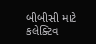બીબીસી માટે કલેક્ટિવ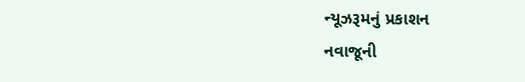ન્યૂઝરૂમનું પ્રકાશન
નવાજૂની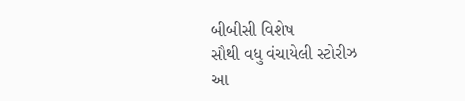બીબીસી વિશેષ
સૌથી વધુ વંચાયેલી સ્ટોરીઝ
આ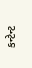કન્ટેન્ટ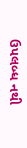ઉપલબ્ધ નથી